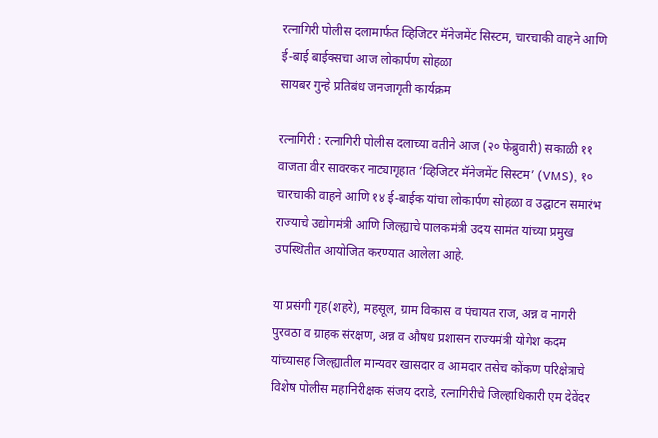रत्नागिरी पोलीस दलामार्फत व्हिजिटर मॅनेजमेंट सिस्टम, चारचाकी वाहने आणि ई-बाई बाईक्सचा आज लोकार्पण सोहळा
सायबर गुन्हे प्रतिबंध जनजागृती कार्यक्रम

रत्नागिरी : रत्नागिरी पोलीस दलाच्या वतीने आज (२० फेब्रुवारी) सकाळी ११ वाजता वीर सावरकर नाट्यागृहात ‘व्हिजिटर मॅनेजमेंट सिस्टम’ (VMS), १० चारचाकी वाहने आणि १४ ई-बाईक यांचा लोकार्पण सोहळा व उद्घाटन समारंभ राज्याचे उद्योगमंत्री आणि जिल्ह्याचे पालकमंत्री उदय सामंत यांच्या प्रमुख उपस्थितीत आयोजित करण्यात आलेला आहे.

या प्रसंगी गृह(शहरे), महसूल, ग्राम विकास व पंचायत राज, अन्न व नागरी पुरवठा व ग्राहक संरक्षण, अन्न व औषध प्रशासन राज्यमंत्री योगेश कदम यांच्यासह जिल्ह्यातील मान्यवर खासदार व आमदार तसेच कोंकण परिक्षेत्राचे विशेष पोलीस महानिरीक्षक संजय दराडे, रत्नागिरीचे जिल्हाधिकारी एम देवेंदर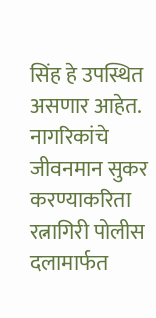सिंह हे उपस्थित असणार आहेत.
नागरिकांचे जीवनमान सुकर करण्याकरिता रत्नागिरी पोलीस दलामार्फत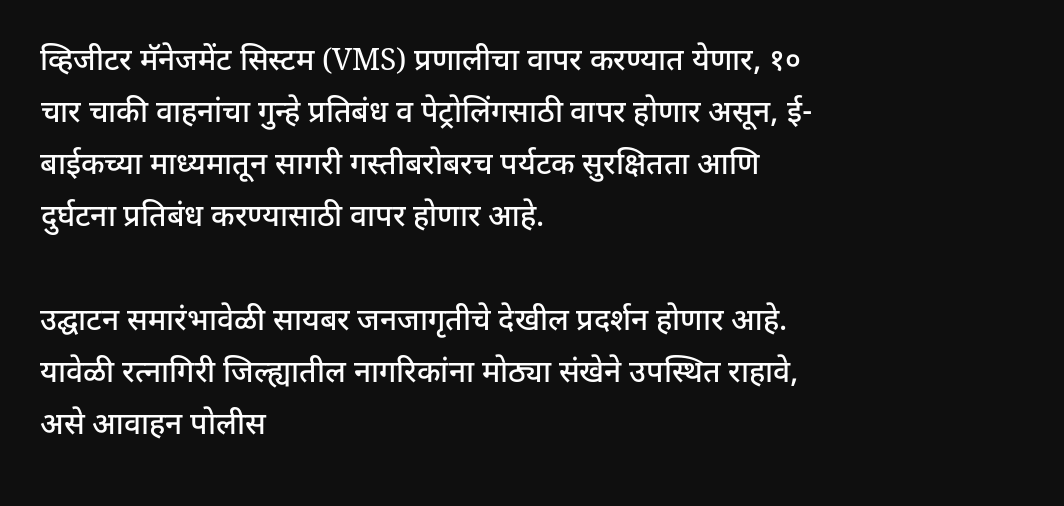व्हिजीटर मॅनेजमेंट सिस्टम (VMS) प्रणालीचा वापर करण्यात येणार, १० चार चाकी वाहनांचा गुन्हे प्रतिबंध व पेट्रोलिंगसाठी वापर होणार असून, ई-बाईकच्या माध्यमातून सागरी गस्तीबरोबरच पर्यटक सुरक्षितता आणि दुर्घटना प्रतिबंध करण्यासाठी वापर होणार आहे.

उद्घाटन समारंभावेळी सायबर जनजागृतीचे देखील प्रदर्शन होणार आहे. यावेळी रत्नागिरी जिल्ह्यातील नागरिकांना मोठ्या संखेने उपस्थित राहावे, असे आवाहन पोलीस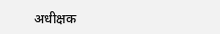अधीक्षक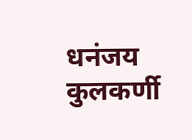धनंजय कुलकर्णी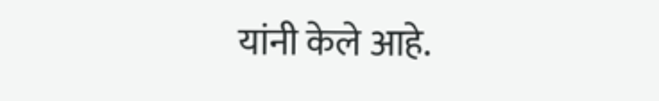यांनी केले आहे.